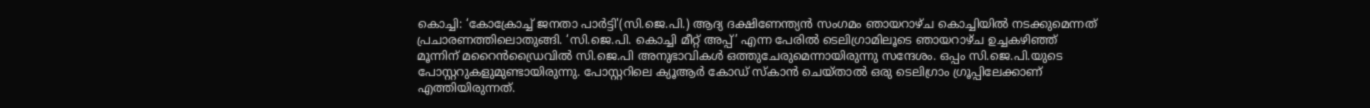കൊച്ചി: ‘കോക്രോച്ച് ജനതാ പാർട്ടി'(സി.ജെ.പി.) ആദ്യ ദക്ഷിണേന്ത്യൻ സംഗമം ഞായറാഴ്ച കൊച്ചിയിൽ നടക്കുമെന്നത് പ്രചാരണത്തിലൊതുങ്ങി. ‘സി.ജെ.പി. കൊച്ചി മീറ്റ് അപ്പ്’ എന്ന പേരിൽ ടെലിഗ്രാമിലൂടെ ഞായറാഴ്ച ഉച്ചകഴിഞ്ഞ് മൂന്നിന് മറൈൻഡ്രൈവിൽ സി.ജെ.പി അനുഭാവികൾ ഒത്തുചേരുമെന്നായിരുന്നു സന്ദേശം. ഒപ്പം സി.ജെ.പി.യുടെ പോസ്റ്ററുകളുമുണ്ടായിരുന്നു. പോസ്റ്ററിലെ ക്യൂആർ കോഡ് സ്കാൻ ചെയ്താൽ ഒരു ടെലിഗ്രാം ഗ്രൂപ്പിലേക്കാണ് എത്തിയിരുന്നത്.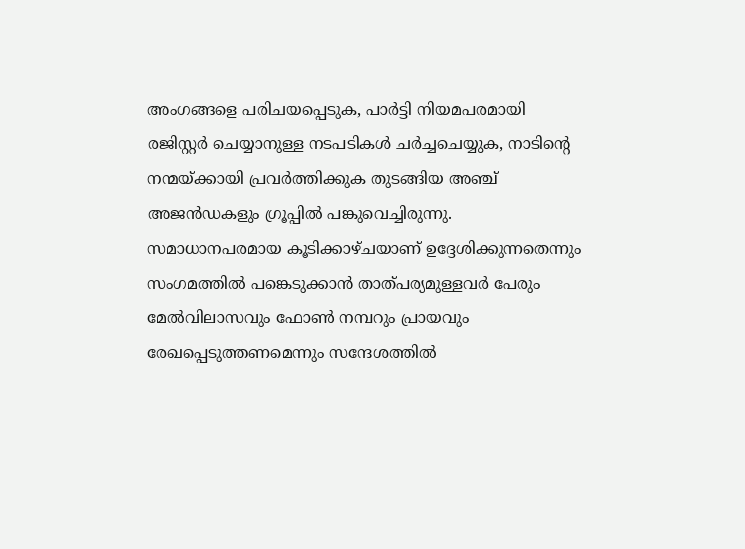അംഗങ്ങളെ പരിചയപ്പെടുക, പാർട്ടി നിയമപരമായി രജിസ്റ്റർ ചെയ്യാനുള്ള നടപടികൾ ചർച്ചചെയ്യുക, നാടിന്റെ നന്മയ്ക്കായി പ്രവർത്തിക്കുക തുടങ്ങിയ അഞ്ച് അജൻഡകളും ഗ്രൂപ്പിൽ പങ്കുവെച്ചിരുന്നു.
സമാധാനപരമായ കൂടിക്കാഴ്ചയാണ് ഉദ്ദേശിക്കുന്നതെന്നും സംഗമത്തിൽ പങ്കെടുക്കാൻ താത്പര്യമുള്ളവർ പേരും മേൽവിലാസവും ഫോൺ നമ്പറും പ്രായവും രേഖപ്പെടുത്തണമെന്നും സന്ദേശത്തിൽ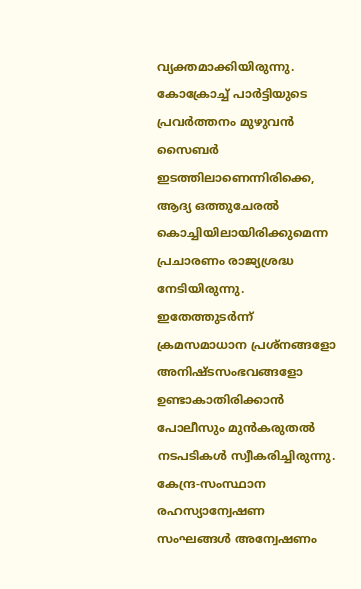വ്യക്തമാക്കിയിരുന്നു.
കോക്രോച്ച് പാർട്ടിയുടെ പ്രവർത്തനം മുഴുവൻ സൈബർ ഇടത്തിലാണെന്നിരിക്കെ, ആദ്യ ഒത്തുചേരൽ കൊച്ചിയിലായിരിക്കുമെന്ന പ്രചാരണം രാജ്യശ്രദ്ധ നേടിയിരുന്നു. ഇതേത്തുടർന്ന് ക്രമസമാധാന പ്രശ്നങ്ങളോ അനിഷ്ടസംഭവങ്ങളോ ഉണ്ടാകാതിരിക്കാൻ പോലീസും മുൻകരുതൽ നടപടികൾ സ്വീകരിച്ചിരുന്നു. കേന്ദ്ര-സംസ്ഥാന രഹസ്യാന്വേഷണ സംഘങ്ങൾ അന്വേഷണം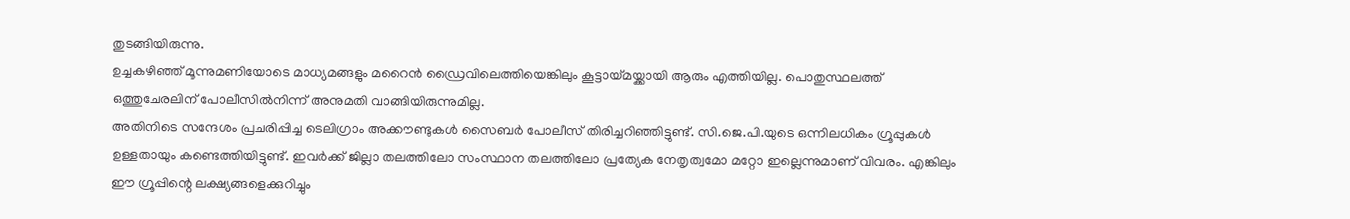തുടങ്ങിയിരുന്നു.
ഉച്ചകഴിഞ്ഞ് മൂന്നുമണിയോടെ മാധ്യമങ്ങളും മറൈൻ ഡ്രൈവിലെത്തിയെങ്കിലും കൂട്ടായ്മയ്ക്കായി ആരും എത്തിയില്ല. പൊതുസ്ഥലത്ത് ഒത്തുചേരലിന് പോലീസിൽനിന്ന് അനുമതി വാങ്ങിയിരുന്നുമില്ല.
അതിനിടെ സന്ദേശം പ്രചരിപ്പിച്ച ടെലിഗ്രാം അക്കൗണ്ടുകൾ സൈബർ പോലീസ് തിരിച്ചറിഞ്ഞിട്ടുണ്ട്. സി.ജെ.പി.യുടെ ഒന്നിലധികം ഗ്രൂപ്പുകൾ ഉള്ളതായും കണ്ടെത്തിയിട്ടുണ്ട്. ഇവർക്ക് ജില്ലാ തലത്തിലോ സംസ്ഥാന തലത്തിലോ പ്രത്യേക നേതൃത്വമോ മറ്റോ ഇല്ലെന്നുമാണ് വിവരം. എങ്കിലും ഈ ഗ്രൂപ്പിന്റെ ലക്ഷ്യങ്ങളെക്കുറിച്ചും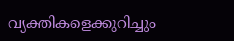വ്യക്തികളെക്കുറിച്ചും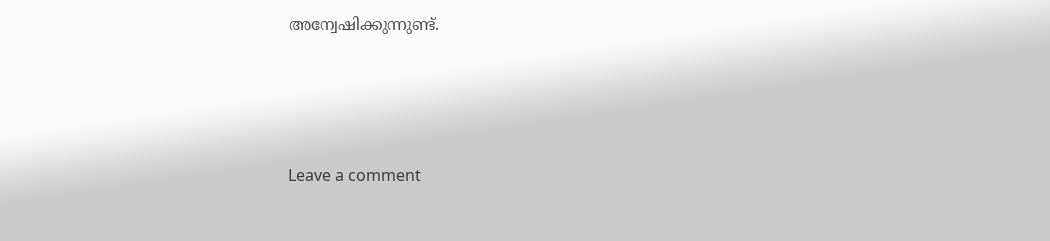അന്വേഷിക്കുന്നുണ്ട്.






Leave a comment